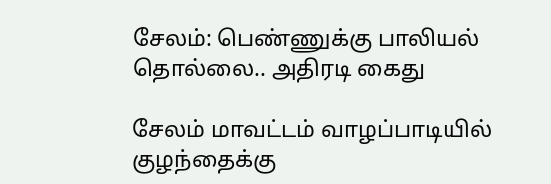சேலம்: பெண்ணுக்கு பாலியல் தொல்லை.. அதிரடி கைது

சேலம் மாவட்டம் வாழப்பாடியில் குழந்தைக்கு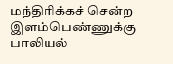மந்திரிக்கச் சென்ற இளம்பெண்ணுக்கு பாலியல்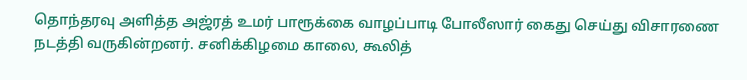தொந்தரவு அளித்த அஜ்ரத் உமர் பாரூக்கை வாழப்பாடி போலீஸார் கைது செய்து விசாரணை நடத்தி வருகின்றனர். சனிக்கிழமை காலை, கூலித்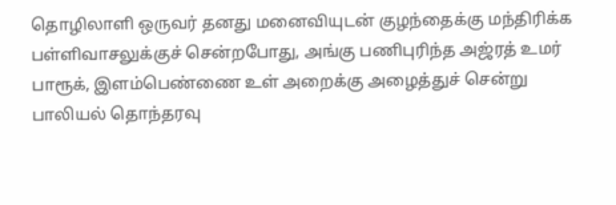தொழிலாளி ஒருவர் தனது மனைவியுடன் குழந்தைக்கு மந்திரிக்க பள்ளிவாசலுக்குச் சென்றபோது, அங்கு பணிபுரிந்த அஜ்ரத் உமர் பாரூக், இளம்பெண்ணை உள் அறைக்கு அழைத்துச் சென்று பாலியல் தொந்தரவு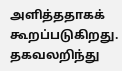அளித்ததாகக் கூறப்படுகிறது. தகவலறிந்து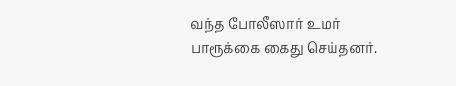வந்த போலீஸார் உமர் பாரூக்கை கைது செய்தனர்.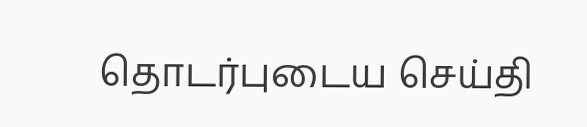தொடர்புடைய செய்தி